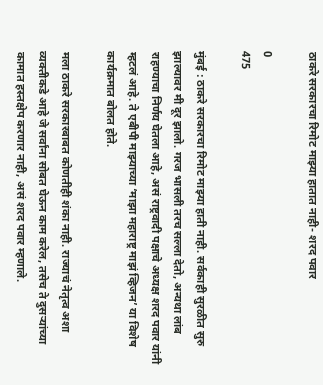ठाकरे सरकारचा रिमोट माझ्या हातात नाही- शरद पवार

0
475

मुंबई : ठाकरे सरकारचा रिमोट माझ्या हाती नाही. सर्वकाही सुरळीत सुरु झाल्यावर मी दूर झालो. गरज भासली तरच सल्ला देतो, अन्यथा लांब राहण्याचा निर्णय घेतला आहे, असं राष्ट्रवादी पक्षाचे अध्यक्ष शरद पवार यांनी म्हटलं आहे. ते एबीपी माझ्याच्या ‘माझा महाराष्ट्र माझं व्हिजन’ या विशेष कार्यक्रमात बोलत होते.

मला ठाकरे सरकारबाबत कोणतीही शंका नाही. राज्याचं नेतृत्व अशा व्यक्तीकडे आहे जे सर्वांना सोबत घेऊन काम करेल, तसेच ते दुसऱ्यांच्या कामात हस्तक्षेप करणार नाही, असं शरद पवार म्हणाले.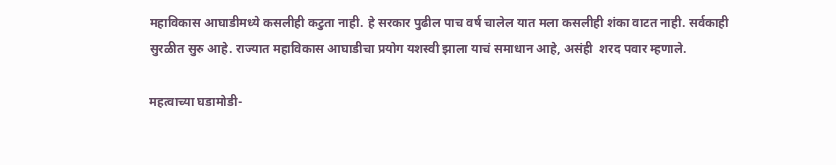महाविकास आघाडीमध्ये कसलीही कटुता नाही. हे सरकार पुढील पाच वर्ष चालेल यात मला कसलीही शंका वाटत नाही. सर्वकाही सुरळीत सुरु आहे. राज्यात महाविकास आघाडीचा प्रयोग यशस्वी झाला याचं समाधान आहे, असंही  शरद पवार म्हणाले.

महत्वाच्या घडामोडी-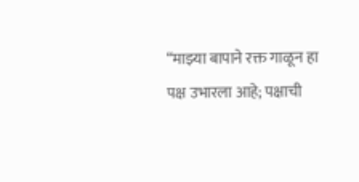“माझ्या बापाने रक्त गाळून हा पक्ष उभारला आहे; पक्षाची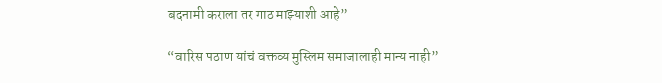बदनामी कराला तर गाठ माझ्याशी आहे”

“वारिस पठाण यांचं वक्तव्य मुस्लिम समाजालाही मान्य नाही”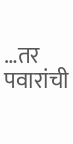…तर पवारांची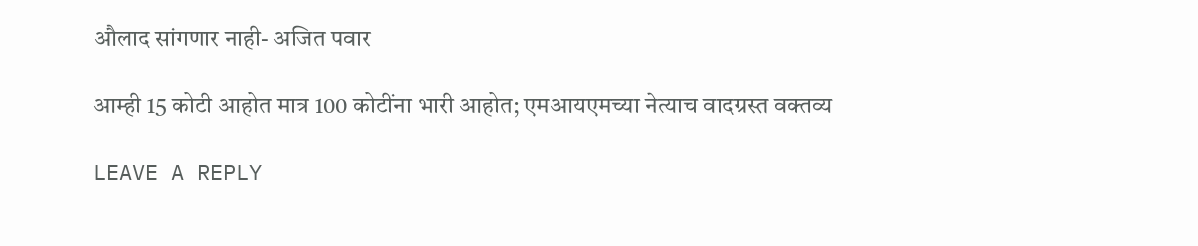औलाद सांगणार नाही- अजित पवार

आम्ही 15 कोटी आहोत मात्र 100 कोटींना भारी आहोत; एमआयएमच्या नेत्याच वादग्रस्त वक्तव्य

LEAVE A REPLY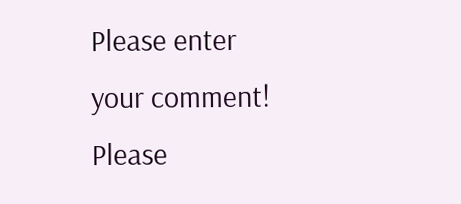Please enter your comment!
Please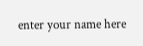enter your name here